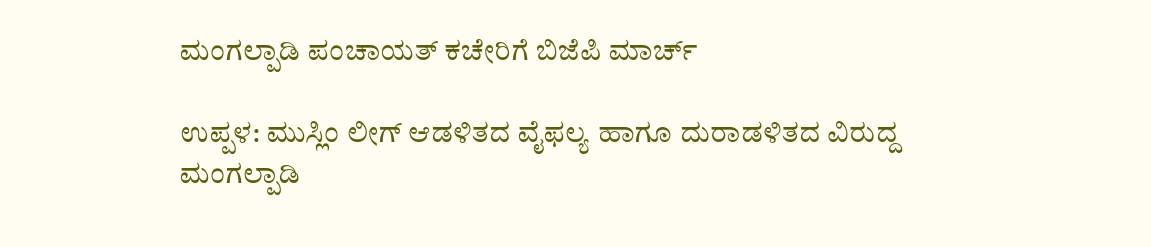ಮಂಗಲ್ಪಾಡಿ ಪಂಚಾಯತ್ ಕಚೇರಿಗೆ ಬಿಜೆಪಿ ಮಾರ್ಚ್

ಉಪ್ಪಳ: ಮುಸ್ಲಿಂ ಲೀಗ್ ಆಡಳಿತದ ವೈಫಲ್ಯ ಹಾಗೂ ದುರಾಡಳಿತದ ವಿರುದ್ದ ಮಂಗಲ್ಪಾಡಿ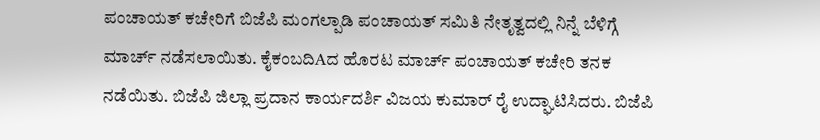ಪಂಚಾಯತ್ ಕಚೇರಿಗೆ ಬಿಜೆಪಿ ಮಂಗಲ್ಪಾಡಿ ಪಂಚಾಯತ್ ಸಮಿತಿ ನೇತೃತ್ವದಲ್ಲಿ ನಿನ್ನೆ ಬೆಳಿಗ್ಗೆ ಮಾರ್ಚ್ ನಡೆಸಲಾಯಿತು. ಕೈಕಂಬದಿAದ ಹೊರಟ ಮಾರ್ಚ್ ಪಂಚಾಯತ್ ಕಚೇರಿ ತನಕ ನಡೆಯಿತು. ಬಿಜೆಪಿ ಜಿಲ್ಲಾ ಪ್ರದಾನ ಕಾರ್ಯದರ್ಶಿ ವಿಜಯ ಕುಮಾರ್ ರೈ ಉದ್ಘಾಟಿಸಿದರು. ಬಿಜೆಪಿ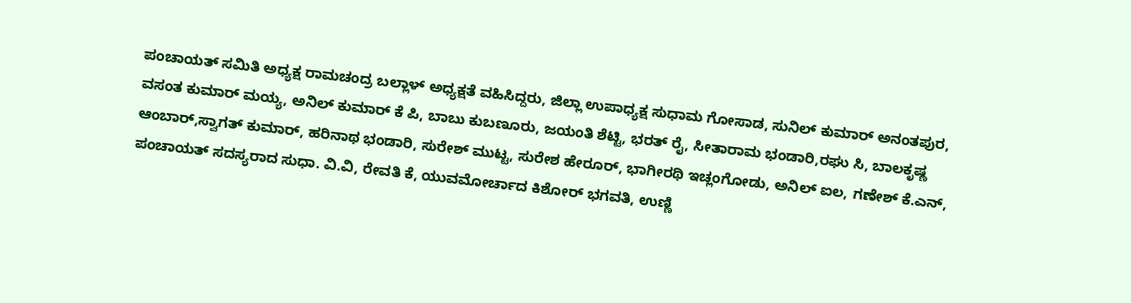ಪಂಚಾಯತ್ ಸಮಿತಿ ಅಧ್ಯಕ್ಷ ರಾಮಚಂದ್ರ ಬಲ್ಲಾಳ್ ಅಧ್ಯಕ್ಷತೆ ವಹಿಸಿದ್ದರು, ಜಿಲ್ಲಾ ಉಪಾಧ್ಯಕ್ಷ ಸುಧಾಮ ಗೋಸಾಡ, ಸುನಿಲ್ ಕುಮಾರ್ ಅನಂತಪುರ, ವಸಂತ ಕುಮಾರ್ ಮಯ್ಯ, ಅನಿಲ್ ಕುಮಾರ್ ಕೆ ಪಿ, ಬಾಬು ಕುಬಣೂರು, ಜಯಂತಿ ಶೆಟ್ಟಿ, ಭರತ್ ರೈ, ಸೀತಾರಾಮ ಭಂಡಾರಿ,ರಘು ಸಿ, ಬಾಲಕೃಷ್ಣ ಆಂಬಾರ್,ಸ್ವಾಗತ್ ಕುಮಾರ್, ಹರಿನಾಥ ಭಂಡಾರಿ, ಸುರೇಶ್ ಮುಟ್ಟ, ಸುರೇಶ ಹೇರೂರ್, ಭಾಗೀರಥಿ ಇಚ್ಲಂಗೋಡು, ಅನಿಲ್ ಐಲ, ಗಣೇಶ್ ಕೆ.ಎನ್, ಪಂಚಾಯತ್ ಸದಸ್ಯರಾದ ಸುಧಾ. ವಿ.ವಿ, ರೇವತಿ ಕೆ, ಯುವಮೋರ್ಚಾದ ಕಿಶೋರ್ ಭಗವತಿ, ಉಣ್ಣಿ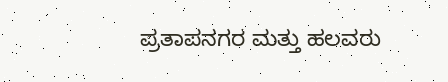ಪ್ರತಾಪನಗರ ಮತ್ತು ಹಲವರು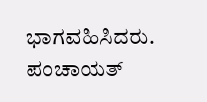ಭಾಗವಹಿಸಿದರು. ಪಂಚಾಯತ್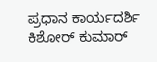ಪ್ರಧಾನ ಕಾರ್ಯದರ್ಶಿ ಕಿಶೋರ್ ಕುಮಾರ್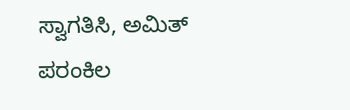ಸ್ವಾಗತಿಸಿ, ಅಮಿತ್ ಪರಂಕಿಲ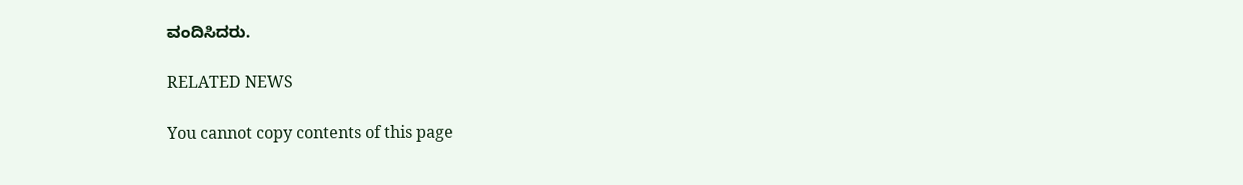ವಂದಿಸಿದರು.

RELATED NEWS

You cannot copy contents of this page